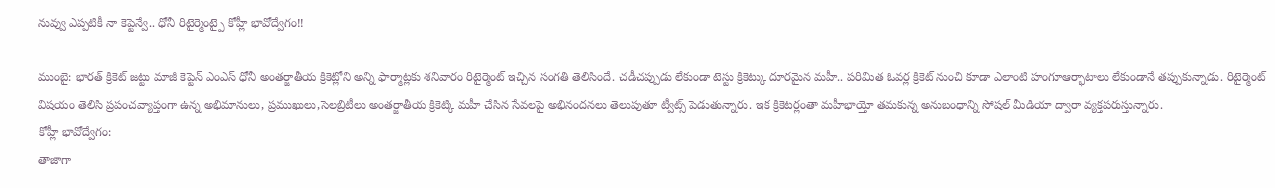నువ్వు ఎప్పటికీ నా కెప్టెన్వే.. ధోనీ రిటైర్మెంట్పై కోహ్లీ భావోద్వేగం!!

ముంబై: భారత్ క్రికెట్ జట్టు మాజీ కెప్టెన్ ఎంఎస్ ధోనీ అంతర్జాతీయ క్రికెట్లోని అన్ని ఫార్మాట్లకు శనివారం రిటైర్మెంట్ ఇచ్చిన సంగతి తెలిసిందే. చడీచప్పుడు లేకుండా టెస్టు క్రికెట్కు దూరమైన మహీ.. పరిమిత ఓవర్ల క్రికెట్ నుంచి కూడా ఎలాంటి హంగూఆర్భాటాలు లేకుండానే తప్పుకున్నాడు. రిటైర్మెంట్ విషయం తెలిసి ప్రపంచవ్యాప్తంగా ఉన్న అభిమానులు, ప్రముఖులు,సెలబ్రిటీలు అంతర్జాతీయ క్రికెట్కి మహీ చేసిన సేవలపై అభినందనలు తెలుపుతూ ట్వీట్స్ పెడుతున్నారు. ఇక క్రికెటర్లంతా మహీభాయ్తో తమకున్న అనుబంధాన్ని సోషల్ మీడియా ద్వారా వ్యక్తపరుస్తున్నారు.
కోహ్లీ భావోద్వేగం:
తాజాగా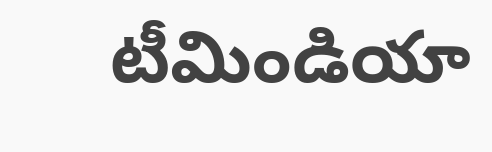టీమిండియా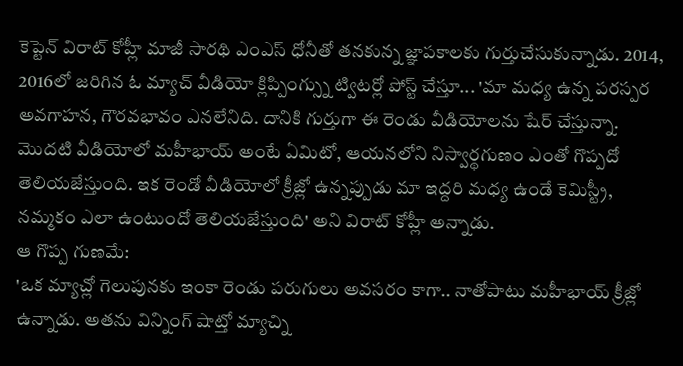కెప్టెన్ విరాట్ కోహ్లీ మాజీ సారథి ఎంఎస్ ధోనీతో తనకున్న జ్ఞాపకాలకు గుర్తుచేసుకున్నాడు. 2014, 2016లో జరిగిన ఓ మ్యాచ్ వీడియో క్లిప్పింగ్స్ను ట్విటర్లో పోస్ట్ చేస్తూ... 'మా మధ్య ఉన్న పరస్పర అవగాహన, గౌరవభావం ఎనలేనిది. దానికి గుర్తుగా ఈ రెండు వీడియోలను షేర్ చేస్తున్నా. మొదటి వీడియోలో మహీభాయ్ అంటే ఏమిటో, ఆయనలోని నిస్వార్థగుణం ఎంతో గొప్పదో తెలియజేస్తుంది. ఇక రెండో వీడియోలో క్రీజ్లో ఉన్నప్పుడు మా ఇద్దరి మధ్య ఉండే కెమిస్ట్రీ, నమ్మకం ఎలా ఉంటుందో తెలియజేస్తుంది' అని విరాట్ కోహ్లీ అన్నాడు.
ఆ గొప్ప గుణమే:
'ఒక మ్యాచ్లో గెలుపునకు ఇంకా రెండు పరుగులు అవసరం కాగా.. నాతోపాటు మహీభాయ్ క్రీజ్లో ఉన్నాడు. అతను విన్నింగ్ షాట్తో మ్యాచ్ని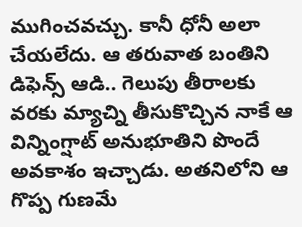ముగించవచ్చు. కానీ ధోనీ అలా చేయలేదు. ఆ తరువాత బంతిని డిఫెన్స్ ఆడి.. గెలుపు తీరాలకు వరకు మ్యాచ్ని తీసుకొచ్చిన నాకే ఆ విన్నింగ్షాట్ అనుభూతిని పొందే అవకాశం ఇచ్చాడు. అతనిలోని ఆ గొప్ప గుణమే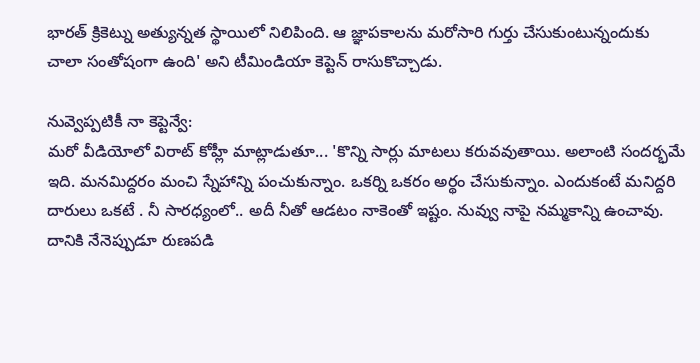భారత్ క్రికెట్ను అత్యున్నత స్థాయిలో నిలిపింది. ఆ జ్ఞాపకాలను మరోసారి గుర్తు చేసుకుంటున్నందుకు చాలా సంతోషంగా ఉంది' అని టీమిండియా కెప్టెన్ రాసుకొచ్చాడు.

నువ్వెప్పటికీ నా కెప్టెన్వే:
మరో వీడియోలో విరాట్ కోహ్లీ మాట్లాడుతూ... 'కొన్ని సార్లు మాటలు కరువవుతాయి. అలాంటి సందర్భమే ఇది. మనమిద్దరం మంచి స్నేహాన్ని పంచుకున్నాం. ఒకర్ని ఒకరం అర్థం చేసుకున్నాం. ఎందుకంటే మనిద్దరి దారులు ఒకటే . నీ సారధ్యంలో.. అదీ నీతో ఆడటం నాకెంతో ఇష్టం. నువ్వు నాపై నమ్మకాన్ని ఉంచావు. దానికి నేనెప్పుడూ రుణపడి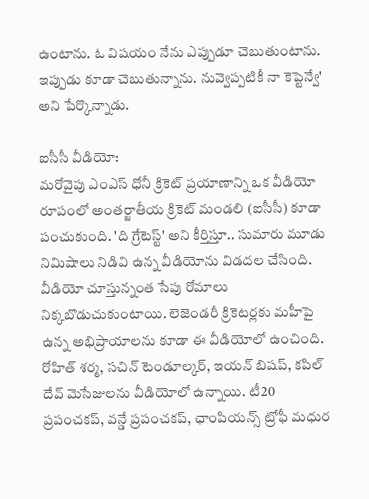ఉంటాను. ఓ విషయం నేను ఎప్పుడూ చెబుతుంటాను. ఇప్పుడు కూడా చెబుతున్నాను. నువ్వెప్పటికీ నా కెప్టెన్వే' అని పేర్కొన్నాడు.

ఐసీసీ వీడియో:
మరోవైపు ఎంఎస్ ధోనీ క్రికెట్ ప్రయాణాన్ని ఒక వీడియో రూపంలో అంతర్జాతీయ క్రికెట్ మండలి (ఐసీసీ) కూడా పంచుకుంది. 'ది గ్రేటెస్ట్' అని కీర్తిస్తూ.. సుమారు మూడు నిమిషాలు నిడివి ఉన్న వీడియోను విడదల చేసింది. వీడియో చూస్తున్నంత సేపు రోమాలు నిక్కబొడుచుకుంటాయి. లెజెండరీ క్రికెటర్లకు మహీపై ఉన్న అభిప్రాయాలను కూడా ఈ వీడియోలో ఉంచింది. రోహిత్ శర్మ, సచిన్ టెండూల్కర్, ఇయన్ బిషప్, కపిల్ దేవ్ మెసేజులను వీడియోలో ఉన్నాయి. టీ20 ప్రపంచకప్, వన్డే ప్రపంచకప్, ఛాంపియన్స్ ట్రోఫీ మధుర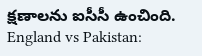క్షణాలను ఐసీసీ ఉంచింది.
England vs Pakistan: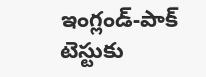ఇంగ్లండ్-పాక్ టెస్టుకు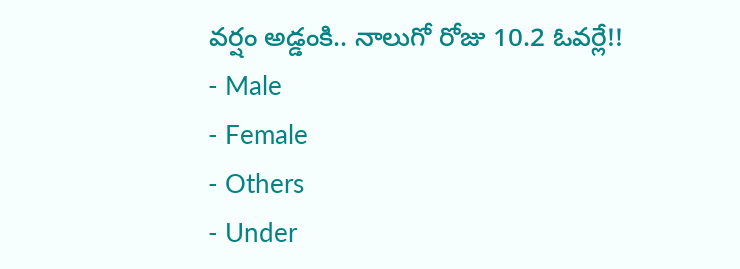వర్షం అడ్డంకి.. నాలుగో రోజు 10.2 ఓవర్లే!!
- Male
- Female
- Others
- Under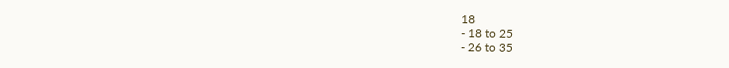18
- 18 to 25
- 26 to 35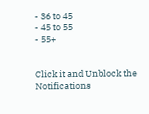- 36 to 45
- 45 to 55
- 55+


Click it and Unblock the Notifications